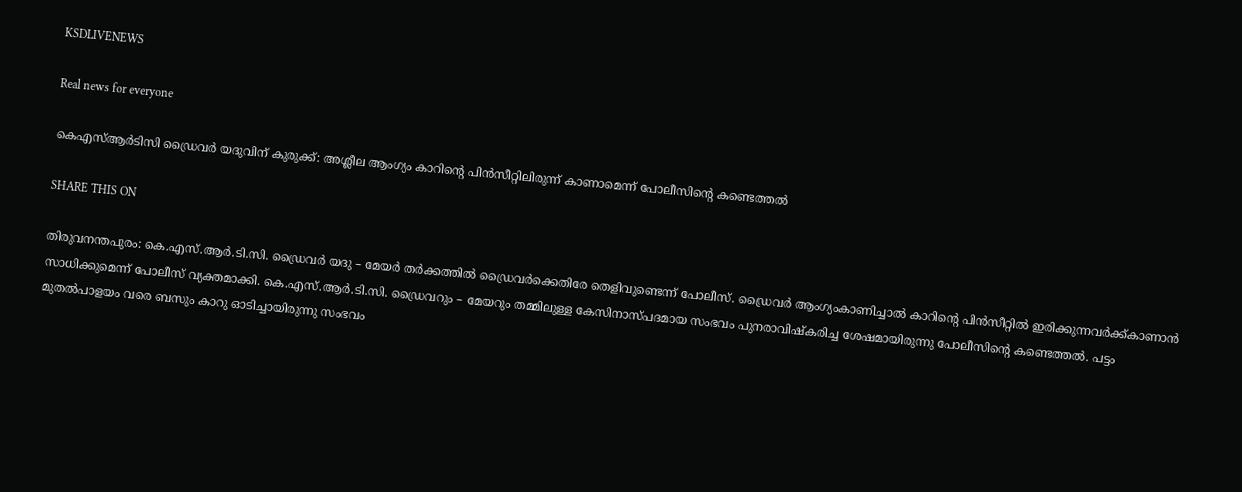KSDLIVENEWS

Real news for everyone

കെഎസ്ആർടിസി ഡ്രൈവർ യദുവിന് കുരുക്ക്: അശ്ലീല ആംഗ്യം കാറിന്റെ പിന്‍സീറ്റിലിരുന്ന് കാണാമെന്ന് പോലീസിന്റെ കണ്ടെത്തല്‍

SHARE THIS ON

തിരുവനന്തപുരം: കെ.എസ്.ആർ.ടി.സി. ഡ്രൈവർ യദു – മേയർ തർക്കത്തിൽ ഡ്രൈവർക്കെതിരേ തെളിവുണ്ടെന്ന് പോലീസ്. ഡ്രൈവർ ആംഗ്യംകാണിച്ചാൽ കാറിന്റെ പിൻസീറ്റിൽ ഇരിക്കുന്നവർക്ക്കാണാൻ സാധിക്കുമെന്ന് പോലീസ് വ്യക്തമാക്കി. കെ.എസ്.ആർ.ടി.സി. ഡ്രൈവറും – മേയറും തമ്മിലുള്ള കേസിനാസ്പദമായ സംഭവം പുനരാവിഷ്കരിച്ച ശേഷമായിരുന്നു പോലീസിന്റെ കണ്ടെത്തൽ. പട്ടം മുതൽപാളയം വരെ ബസും കാറു ഓടിച്ചായിരുന്നു സംഭവം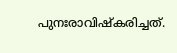പുനഃരാവിഷ്കരിച്ചത്.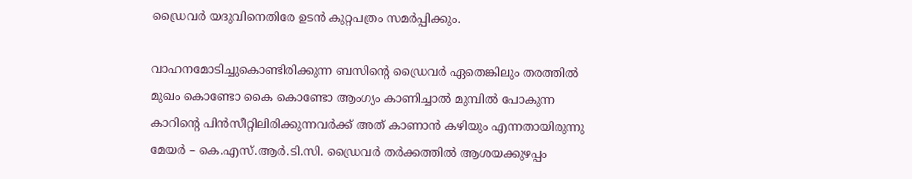ഡ്രൈവർ യദുവിനെതിരേ ഉടൻ കുറ്റപത്രം സമർപ്പിക്കും.

വാഹനമോടിച്ചുകൊണ്ടിരിക്കുന്ന ബസിന്റെ ഡ്രൈവർ ഏതെങ്കിലും തരത്തിൽ മുഖം കൊണ്ടോ കൈ കൊണ്ടോ ആംഗ്യം കാണിച്ചാൽ മുമ്പിൽ പോകുന്ന കാറിന്റെ പിൻസീറ്റിലിരിക്കുന്നവർക്ക് അത് കാണാൻ കഴിയും എന്നതായിരുന്നു മേയർ – കെ.എസ്.ആർ.ടി.സി. ഡ്രൈവർ തർക്കത്തിൽ ആശയക്കുഴപ്പം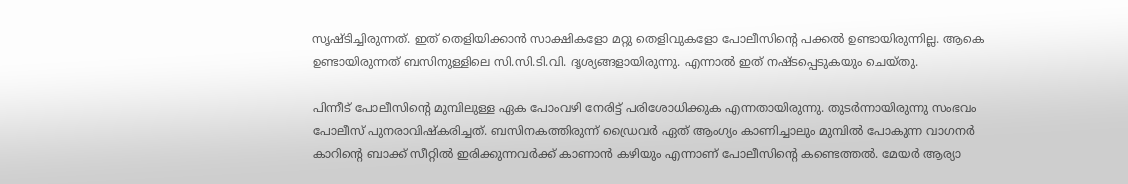സൃഷ്ടിച്ചിരുന്നത്. ഇത് തെളിയിക്കാൻ സാക്ഷികളോ മറ്റു തെളിവുകളോ പോലീസിന്റെ പക്കൽ ഉണ്ടായിരുന്നില്ല. ആകെ ഉണ്ടായിരുന്നത് ബസിനുള്ളിലെ സി.സി.ടി.വി. ദൃശ്യങ്ങളായിരുന്നു. എന്നാൽ ഇത് നഷ്ടപ്പെടുകയും ചെയ്തു.

പിന്നീട് പോലീസിന്റെ മുമ്പിലുള്ള ഏക പോംവഴി നേരിട്ട് പരിശോധിക്കുക എന്നതായിരുന്നു. തുടർന്നായിരുന്നു സംഭവം പോലീസ് പുനരാവിഷ്കരിച്ചത്. ബസിനകത്തിരുന്ന് ഡ്രൈവർ ഏത് ആംഗ്യം കാണിച്ചാലും മുമ്പിൽ പോകുന്ന വാഗനർ കാറിന്റെ ബാക്ക് സീറ്റിൽ ഇരിക്കുന്നവർക്ക് കാണാൻ കഴിയും എന്നാണ് പോലീസിന്റെ കണ്ടെത്തൽ. മേയർ ആര്യാ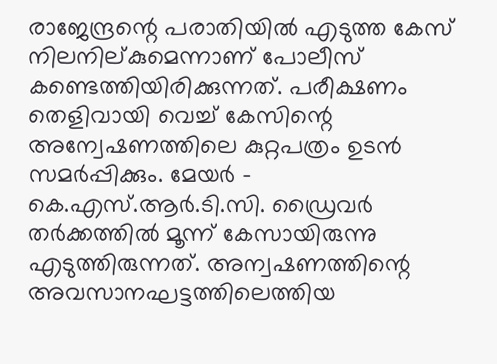രാജേന്ദ്രന്റെ പരാതിയിൽ എടുത്ത കേസ് നിലനില്കുമെന്നാണ് പോലീസ് കണ്ടെത്തിയിരിക്കുന്നത്. പരീക്ഷണം തെളിവായി വെച്ച് കേസിന്റെ അന്വേഷണത്തിലെ കുറ്റപത്രം ഉടൻ സമർപ്പിക്കും. മേയർ – കെ.എസ്.ആർ.ടി.സി. ഡ്രൈവർ തർക്കത്തിൽ മൂന്ന് കേസായിരുന്നു എടുത്തിരുന്നത്. അന്വഷണത്തിന്റെ അവസാനഘട്ടത്തിലെത്തിയ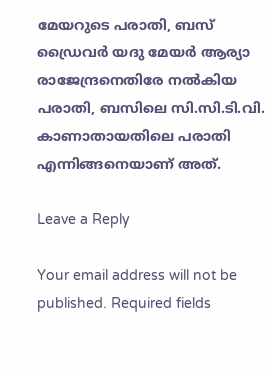മേയറുടെ പരാതി, ബസ് ഡ്രൈവർ യദു മേയർ ആര്യാ രാജേന്ദ്രനെതിരേ നൽകിയ പരാതി, ബസിലെ സി.സി.ടി.വി. കാണാതായതിലെ പരാതി എന്നിങ്ങനെയാണ് അത്.

Leave a Reply

Your email address will not be published. Required fields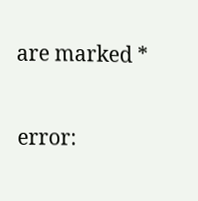are marked *

error: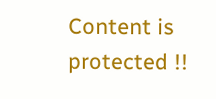Content is protected !!